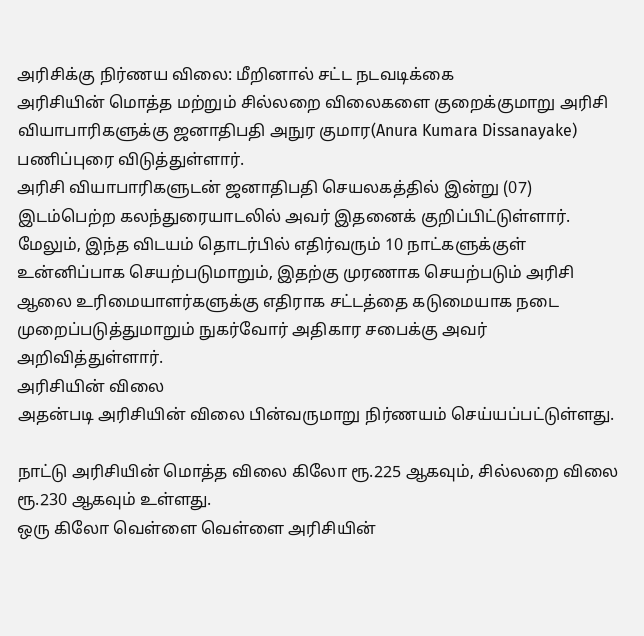அரிசிக்கு நிர்ணய விலை: மீறினால் சட்ட நடவடிக்கை
அரிசியின் மொத்த மற்றும் சில்லறை விலைகளை குறைக்குமாறு அரிசி வியாபாரிகளுக்கு ஜனாதிபதி அநுர குமார(Anura Kumara Dissanayake) பணிப்புரை விடுத்துள்ளார்.
அரிசி வியாபாரிகளுடன் ஜனாதிபதி செயலகத்தில் இன்று (07) இடம்பெற்ற கலந்துரையாடலில் அவர் இதனைக் குறிப்பிட்டுள்ளார்.
மேலும், இந்த விடயம் தொடர்பில் எதிர்வரும் 10 நாட்களுக்குள் உன்னிப்பாக செயற்படுமாறும், இதற்கு முரணாக செயற்படும் அரிசி ஆலை உரிமையாளர்களுக்கு எதிராக சட்டத்தை கடுமையாக நடை முறைப்படுத்துமாறும் நுகர்வோர் அதிகார சபைக்கு அவர் அறிவித்துள்ளார்.
அரிசியின் விலை
அதன்படி அரிசியின் விலை பின்வருமாறு நிர்ணயம் செய்யப்பட்டுள்ளது.

நாட்டு அரிசியின் மொத்த விலை கிலோ ரூ.225 ஆகவும், சில்லறை விலை ரூ.230 ஆகவும் உள்ளது.
ஒரு கிலோ வெள்ளை வெள்ளை அரிசியின்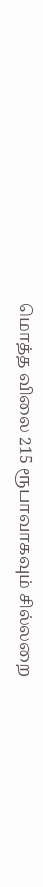மொத்த விலை 215 ரூபாவாகவும் சில்லறை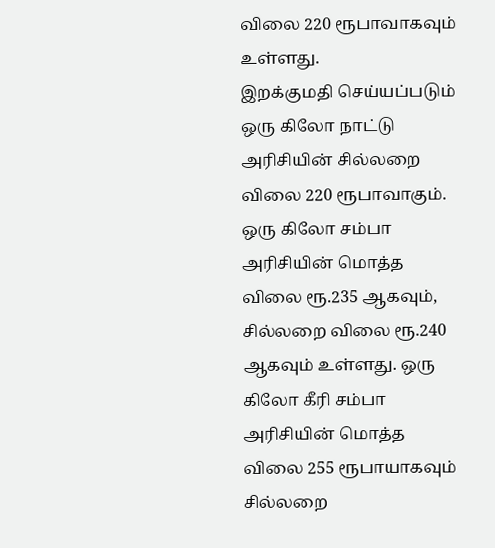விலை 220 ரூபாவாகவும் உள்ளது.
இறக்குமதி செய்யப்படும் ஒரு கிலோ நாட்டு அரிசியின் சில்லறை விலை 220 ரூபாவாகும்.
ஒரு கிலோ சம்பா அரிசியின் மொத்த விலை ரூ.235 ஆகவும், சில்லறை விலை ரூ.240 ஆகவும் உள்ளது. ஒரு கிலோ கீரி சம்பா அரிசியின் மொத்த விலை 255 ரூபாயாகவும் சில்லறை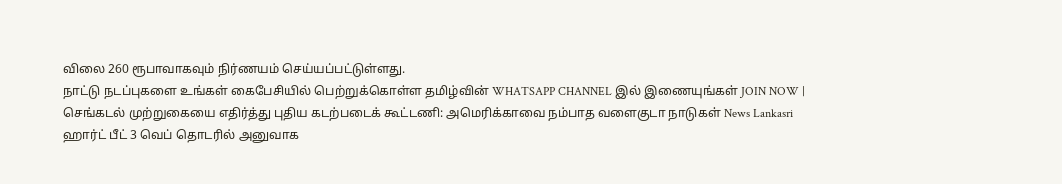விலை 260 ரூபாவாகவும் நிர்ணயம் செய்யப்பட்டுள்ளது.
நாட்டு நடப்புகளை உங்கள் கைபேசியில் பெற்றுக்கொள்ள தமிழ்வின் WHATSAPP CHANNEL இல் இணையுங்கள் JOIN NOW |
செங்கடல் முற்றுகையை எதிர்த்து புதிய கடற்படைக் கூட்டணி: அமெரிக்காவை நம்பாத வளைகுடா நாடுகள் News Lankasri
ஹார்ட் பீட் 3 வெப் தொடரில் அனுவாக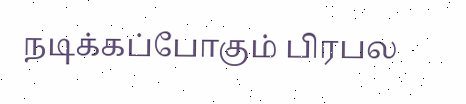நடிக்கப்போகும் பிரபல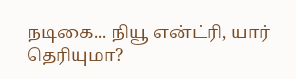நடிகை... நியூ என்ட்ரி, யார் தெரியுமா?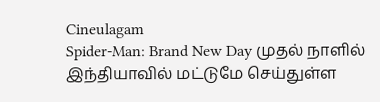Cineulagam
Spider-Man: Brand New Day முதல் நாளில் இந்தியாவில் மட்டுமே செய்துள்ள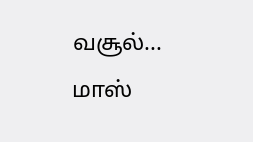வசூல்... மாஸ்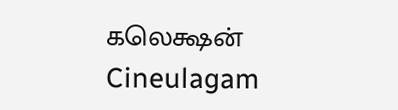கலெக்ஷன் Cineulagam